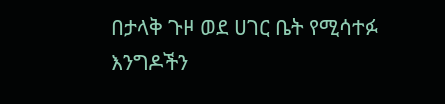በታላቅ ጉዞ ወደ ሀገር ቤት የሚሳተፉ እንግዶችን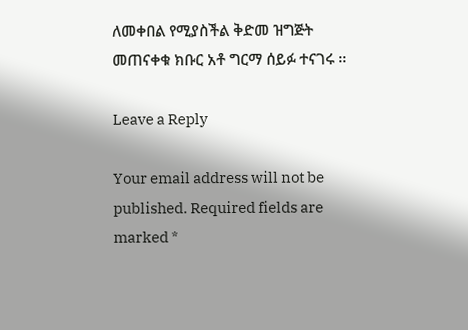ለመቀበል የሚያስችል ቅድመ ዝግጅት መጠናቀቁ ክቡር አቶ ግርማ ሰይፉ ተናገሩ ፡፡

Leave a Reply

Your email address will not be published. Required fields are marked *